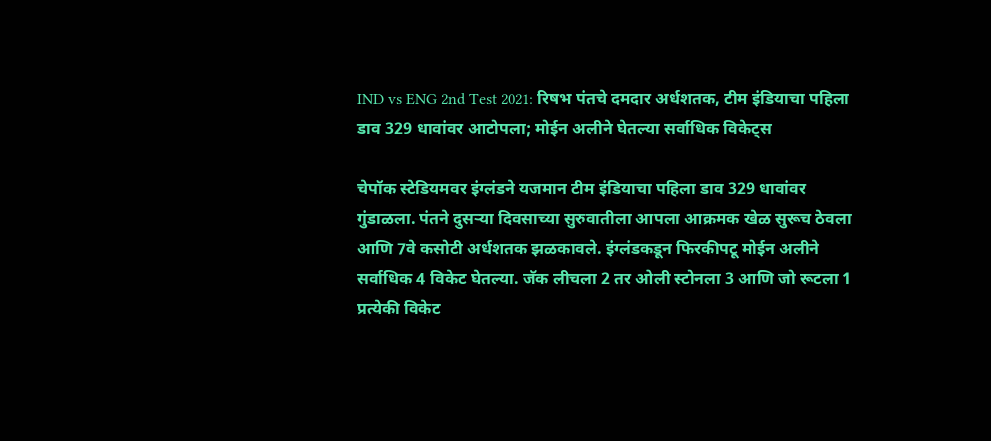IND vs ENG 2nd Test 2021: रिषभ पंतचे दमदार अर्धशतक, टीम इंडियाचा पहिला डाव 329 धावांवर आटोपला; मोईन अलीने घेतल्या सर्वाधिक विकेट्स

चेपॉक स्टेडियमवर इंग्लंडने यजमान टीम इंडियाचा पहिला डाव 329 धावांवर गुंडाळला. पंतने दुसऱ्या दिवसाच्या सुरुवातीला आपला आक्रमक खेळ सुरूच ठेवला आणि 7वे कसोटी अर्धशतक झळकावले. इंग्लंडकडून फिरकीपटू मोईन अलीने सर्वाधिक 4 विकेट घेतल्या. जॅक लीचला 2 तर ओली स्टोनला 3 आणि जो रूटला 1 प्रत्येकी विकेट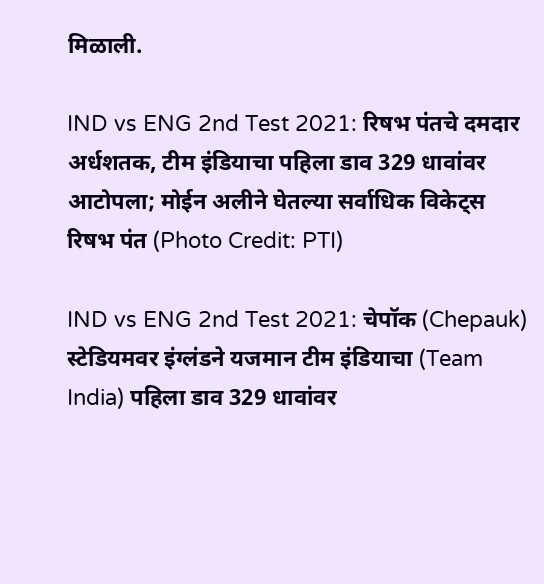मिळाली.

IND vs ENG 2nd Test 2021: रिषभ पंतचे दमदार अर्धशतक, टीम इंडियाचा पहिला डाव 329 धावांवर आटोपला; मोईन अलीने घेतल्या सर्वाधिक विकेट्स
रिषभ पंत (Photo Credit: PTI)

IND vs ENG 2nd Test 2021: चेपॉक (Chepauk) स्टेडियमवर इंग्लंडने यजमान टीम इंडियाचा (Team India) पहिला डाव 329 धावांवर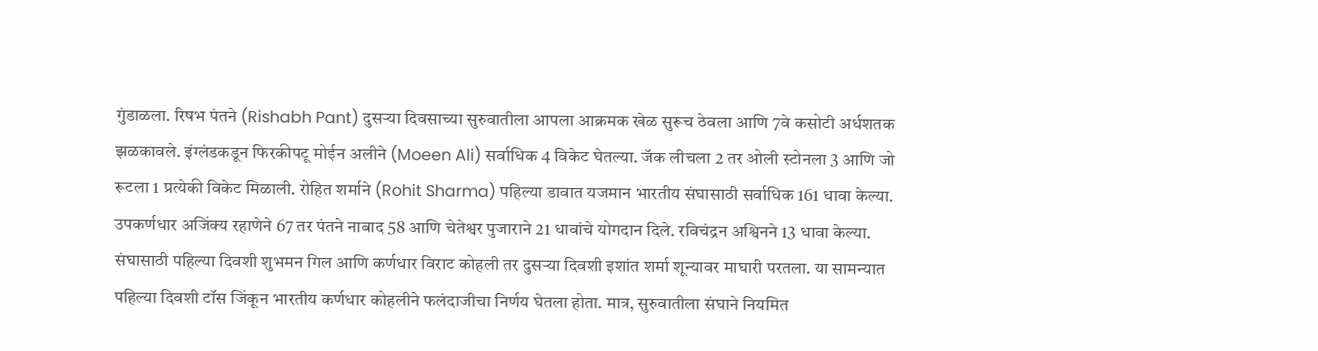गुंडाळला. रिषभ पंतने (Rishabh Pant) दुसऱ्या दिवसाच्या सुरुवातीला आपला आक्रमक खेळ सुरूच ठेवला आणि 7वे कसोटी अर्धशतक झळकावले. इंग्लंडकडून फिरकीपटू मोईन अलीने (Moeen Ali) सर्वाधिक 4 विकेट घेतल्या. जॅक लीचला 2 तर ओली स्टोनला 3 आणि जो रूटला 1 प्रत्येकी विकेट मिळाली. रोहित शर्माने (Rohit Sharma) पहिल्या डावात यजमान भारतीय संघासाठी सर्वाधिक 161 धावा केल्या. उपकर्णधार अजिंक्य रहाणेने 67 तर पंतने नाबाद 58 आणि चेतेश्वर पुजाराने 21 धावांचे योगदान दिले. रविचंद्रन अश्विनने 13 धावा केल्या. संघासाठी पहिल्या दिवशी शुभमन गिल आणि कर्णधार विराट कोहली तर दुसऱ्या दिवशी इशांत शर्मा शून्यावर माघारी परतला. या सामन्यात पहिल्या दिवशी टॉस जिंकून भारतीय कर्णधार कोहलीने फलंदाजीचा निर्णय घेतला होता. मात्र, सुरुवातीला संघाने नियमित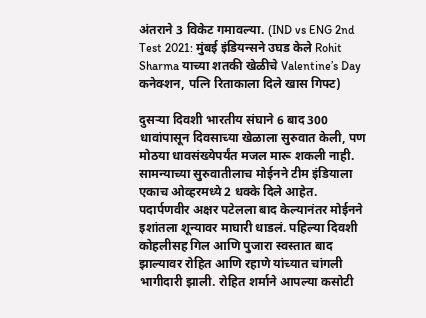अंतराने 3 विकेट गमावल्या. (IND vs ENG 2nd Test 2021: मुंबई इंडियन्सने उघड केले Rohit Sharma याच्या शतकी खेळीचे Valentine’s Day कनेक्शन, पत्नि रिताकाला दिले खास गिफ्ट)

दुसऱ्या दिवशी भारतीय संघाने 6 बाद 300 धावांपासून दिवसाच्या खेळाला सुरुवात केली, पण मोठया धावसंख्येपर्यंत मजल मारू शकली नाही. सामन्याच्या सुरुवातीलाच मोईनने टीम इंडियाला एकाच ओव्हरमध्ये 2 धक्के दिले आहेत. पदार्पणवीर अक्षर पटेलला बाद केल्यानंतर मोईनने इशांतला शून्यावर माघारी धाडलं. पहिल्या दिवशी कोहलीसह गिल आणि पुजारा स्वस्तात बाद झाल्यावर रोहित आणि रहाणे यांच्यात चांगली भागीदारी झाली. रोहित शर्माने आपल्या कसोटी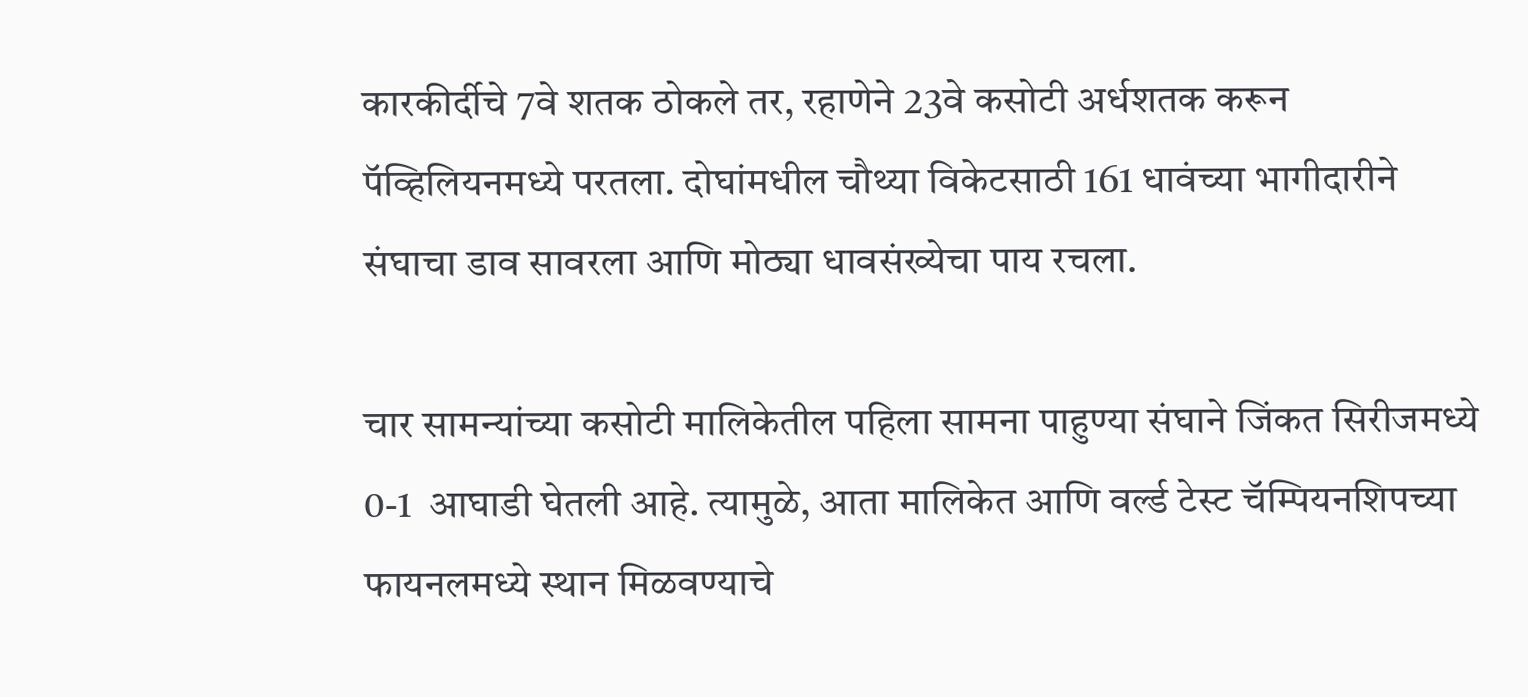कारकीर्दीचे 7वे शतक ठोकले तर, रहाणेने 23वे कसोटी अर्धशतक करून पॅव्हिलियनमध्ये परतला. दोघांमधील चौथ्या विकेटसाठी 161 धावंच्या भागीदारीने संघाचा डाव सावरला आणि मोठ्या धावसंख्येचा पाय रचला.

चार सामन्यांच्या कसोटी मालिकेतील पहिला सामना पाहुण्या संघाने जिंकत सिरीजमध्ये 0-1  आघाडी घेतली आहे. त्यामुळे, आता मालिकेत आणि वर्ल्ड टेस्ट चॅम्पियनशिपच्या फायनलमध्ये स्थान मिळवण्याचे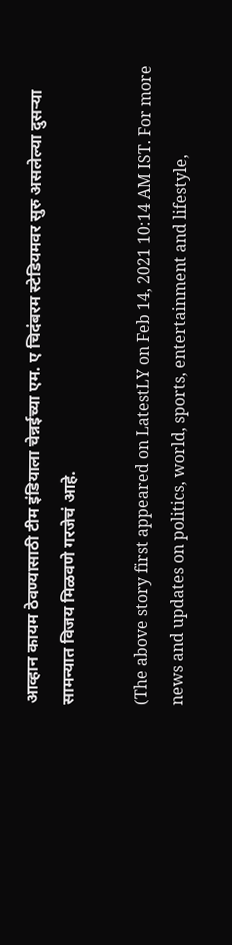आव्हान कायम ठेवण्यासाठी टीम इंडियाला चेन्नईच्या एम. ए चिदंबरम स्टेडियमवर सुरु असलेल्या दुसऱ्या सामन्यात विजय मिळवणे गरजेचं आहे.

(The above story first appeared on LatestLY on Feb 14, 2021 10:14 AM IST. For more news and updates on politics, world, sports, entertainment and lifestyle,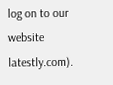log on to our website latestly.com).